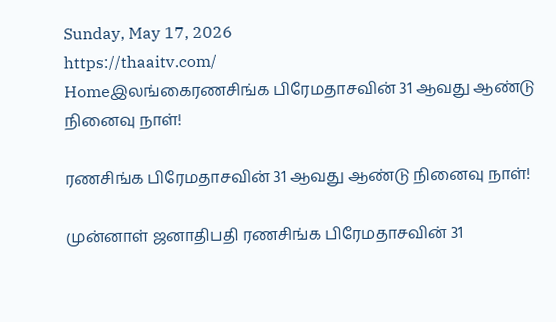Sunday, May 17, 2026
https://thaaitv.com/
Homeஇலங்கைரணசிங்க பிரேமதாசவின் 31 ஆவது ஆண்டு நினைவு நாள்!

ரணசிங்க பிரேமதாசவின் 31 ஆவது ஆண்டு நினைவு நாள்!

முன்னாள் ஜனாதிபதி ரணசிங்க பிரேமதாசவின் 31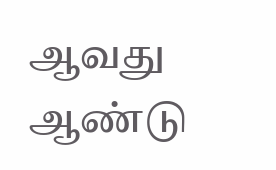ஆவது ஆண்டு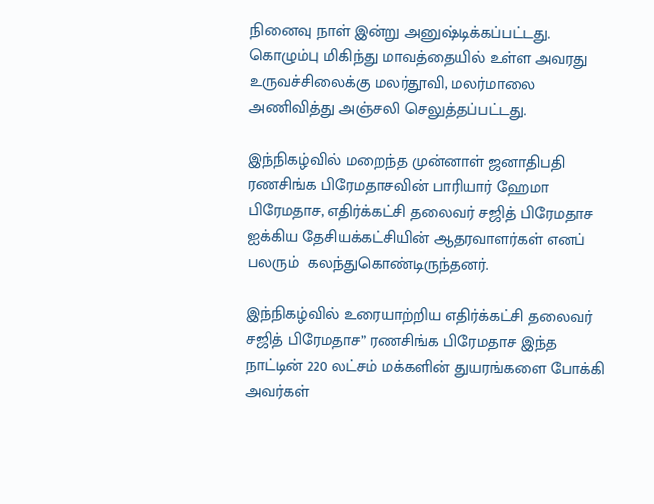நினைவு நாள் இன்று அனுஷ்டிக்கப்பட்டது. கொழும்பு மிகிந்து மாவத்தையில் உள்ள அவரது உருவச்சிலைக்கு மலர்தூவி, மலர்மாலை அணிவித்து அஞ்சலி செலுத்தப்பட்டது.

இந்நிகழ்வில் மறைந்த முன்னாள் ஜனாதிபதி ரணசிங்க பிரேமதாசவின் பாரியார் ஹேமா பிரேமதாச, எதிர்க்கட்சி தலைவர் சஜித் பிரேமதாச ஐக்கிய தேசியக்கட்சியின் ஆதரவாளர்கள் எனப் பலரும்  கலந்துகொண்டிருந்தனர்.

இந்நிகழ்வில் உரையாற்றிய எதிர்க்கட்சி தலைவர் சஜித் பிரேமதாச” ரணசிங்க பிரேமதாச இந்த நாட்டின் 220 லட்சம் மக்களின் துயரங்களை போக்கி அவர்கள்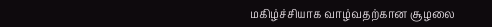மகிழ்ச்சியாக வாழ்வதற்கான சூழலை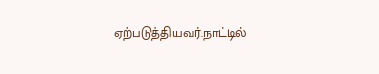ஏற்படுத்தியவர்.நாட்டில்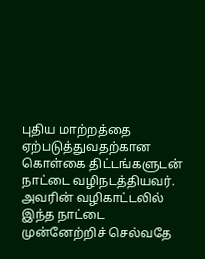புதிய மாற்றத்தை ஏற்படுத்துவதற்கான கொள்கை திட்டங்களுடன் நாட்டை வழிநடத்தியவர். அவரின் வழிகாட்டலில் இந்த நாட்டை முன்னேற்றிச் செல்வதே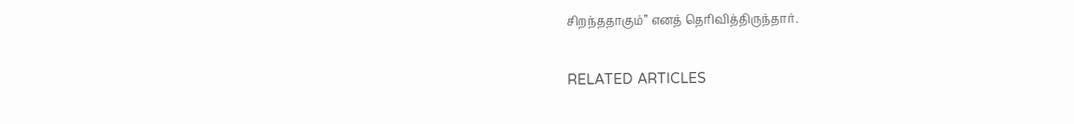சிறந்ததாகும்” எனத் தெரிவித்திருந்தார்.

RELATED ARTICLES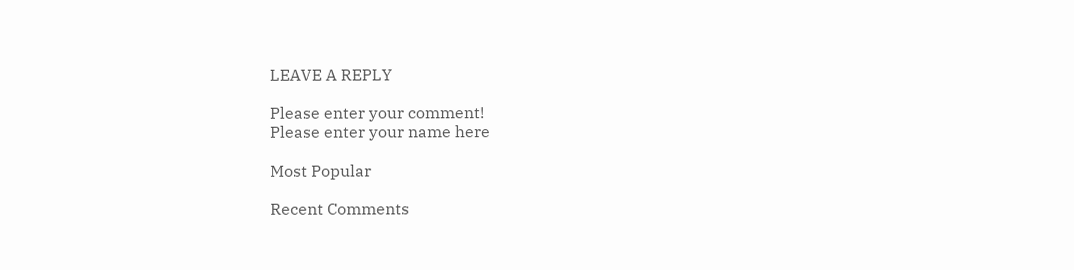LEAVE A REPLY

Please enter your comment!
Please enter your name here

Most Popular

Recent Comments